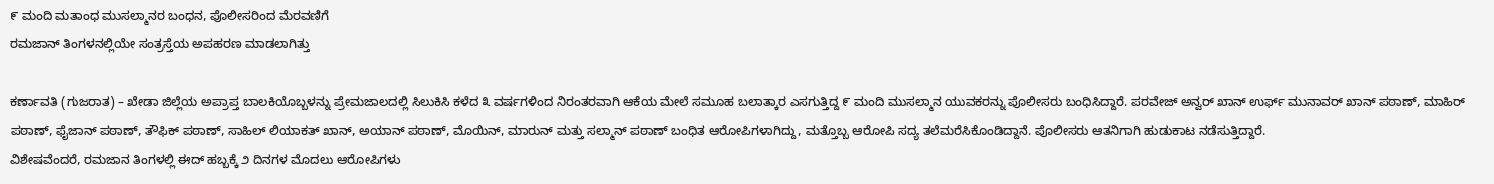೯ ಮಂದಿ ಮತಾಂಧ ಮುಸಲ್ಮಾನರ ಬಂಧನ, ಪೊಲೀಸರಿಂದ ಮೆರವಣಿಗೆ
ರಮಜಾನ್ ತಿಂಗಳನಲ್ಲಿಯೇ ಸಂತ್ರಸ್ತೆಯ ಅಪಹರಣ ಮಾಡಲಾಗಿತ್ತು

ಕರ್ಣಾವತಿ (ಗುಜರಾತ) – ಖೇಡಾ ಜಿಲ್ಲೆಯ ಅಪ್ರಾಪ್ತ ಬಾಲಕಿಯೊಬ್ಬಳನ್ನು ಪ್ರೇಮಜಾಲದಲ್ಲಿ ಸಿಲುಕಿಸಿ ಕಳೆದ ೩ ವರ್ಷಗಳಿಂದ ನಿರಂತರವಾಗಿ ಆಕೆಯ ಮೇಲೆ ಸಮೂಹ ಬಲಾತ್ಕಾರ ಎಸಗುತ್ತಿದ್ದ ೯ ಮಂದಿ ಮುಸಲ್ಮಾನ ಯುವಕರನ್ನು ಪೊಲೀಸರು ಬಂಧಿಸಿದ್ದಾರೆ. ಪರವೇಜ್ ಅನ್ವರ್ ಖಾನ್ ಉರ್ಫ್ ಮುನಾವರ್ ಖಾನ್ ಪಠಾಣ್, ಮಾಹಿರ್ ಪಠಾಣ್, ಫೈಜಾನ್ ಪಠಾಣ್, ತೌಫಿಕ್ ಪಠಾಣ್, ಸಾಹಿಲ್ ಲಿಯಾಕತ್ ಖಾನ್, ಅಯಾನ್ ಪಠಾಣ್, ಮೊಯಿನ್, ಮಾರುನ್ ಮತ್ತು ಸಲ್ಮಾನ್ ಪಠಾಣ್ ಬಂಧಿತ ಆರೋಪಿಗಳಾಗಿದ್ದು, ಮತ್ತೊಬ್ಬ ಆರೋಪಿ ಸದ್ಯ ತಲೆಮರೆಸಿಕೊಂಡಿದ್ದಾನೆ. ಪೊಲೀಸರು ಆತನಿಗಾಗಿ ಹುಡುಕಾಟ ನಡೆಸುತ್ತಿದ್ದಾರೆ.
ವಿಶೇಷವೆಂದರೆ, ರಮಜಾನ ತಿಂಗಳಲ್ಲಿ ಈದ್ ಹಬ್ಬಕ್ಕೆ ೨ ದಿನಗಳ ಮೊದಲು ಆರೋಪಿಗಳು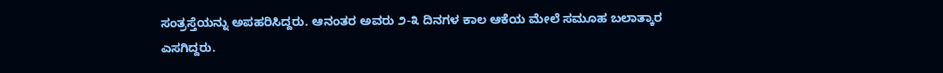ಸಂತ್ರಸ್ತೆಯನ್ನು ಅಪಹರಿಸಿದ್ದರು. ಆನಂತರ ಅವರು ೨-೩ ದಿನಗಳ ಕಾಲ ಆಕೆಯ ಮೇಲೆ ಸಮೂಹ ಬಲಾತ್ಕಾರ ಎಸಗಿದ್ದರು.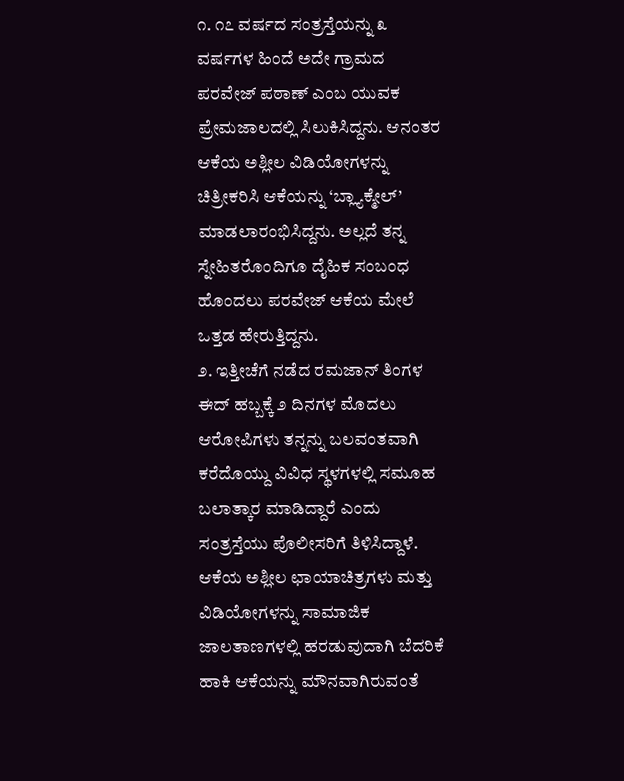೧. ೧೭ ವರ್ಷದ ಸಂತ್ರಸ್ತೆಯನ್ನು ೩ ವರ್ಷಗಳ ಹಿಂದೆ ಅದೇ ಗ್ರಾಮದ ಪರವೇಜ್ ಪಠಾಣ್ ಎಂಬ ಯುವಕ ಪ್ರೇಮಜಾಲದಲ್ಲಿ ಸಿಲುಕಿಸಿದ್ದನು. ಆನಂತರ ಆಕೆಯ ಅಶ್ಲೀಲ ವಿಡಿಯೋಗಳನ್ನು ಚಿತ್ರೀಕರಿಸಿ ಆಕೆಯನ್ನು ‘ಬ್ಲ್ಯಾಕ್ಮೇಲ್’ ಮಾಡಲಾರಂಭಿಸಿದ್ದನು. ಅಲ್ಲದೆ ತನ್ನ ಸ್ನೇಹಿತರೊಂದಿಗೂ ದೈಹಿಕ ಸಂಬಂಧ ಹೊಂದಲು ಪರವೇಜ್ ಆಕೆಯ ಮೇಲೆ ಒತ್ತಡ ಹೇರುತ್ತಿದ್ದನು.
೨. ಇತ್ತೀಚೆಗೆ ನಡೆದ ರಮಜಾನ್ ತಿಂಗಳ ಈದ್ ಹಬ್ಬಕ್ಕೆ ೨ ದಿನಗಳ ಮೊದಲು ಆರೋಪಿಗಳು ತನ್ನನ್ನು ಬಲವಂತವಾಗಿ ಕರೆದೊಯ್ದು ವಿವಿಧ ಸ್ಥಳಗಳಲ್ಲಿ ಸಮೂಹ ಬಲಾತ್ಕಾರ ಮಾಡಿದ್ದಾರೆ ಎಂದು ಸಂತ್ರಸ್ತೆಯು ಪೊಲೀಸರಿಗೆ ತಿಳಿಸಿದ್ದಾಳೆ. ಆಕೆಯ ಅಶ್ಲೀಲ ಛಾಯಾಚಿತ್ರಗಳು ಮತ್ತು ವಿಡಿಯೋಗಳನ್ನು ಸಾಮಾಜಿಕ ಜಾಲತಾಣಗಳಲ್ಲಿ ಹರಡುವುದಾಗಿ ಬೆದರಿಕೆ ಹಾಕಿ ಆಕೆಯನ್ನು ಮೌನವಾಗಿರುವಂತೆ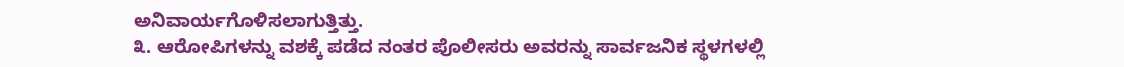ಅನಿವಾರ್ಯಗೊಳಿಸಲಾಗುತ್ತಿತ್ತು.
೩. ಆರೋಪಿಗಳನ್ನು ವಶಕ್ಕೆ ಪಡೆದ ನಂತರ ಪೊಲೀಸರು ಅವರನ್ನು ಸಾರ್ವಜನಿಕ ಸ್ಥಳಗಳಲ್ಲಿ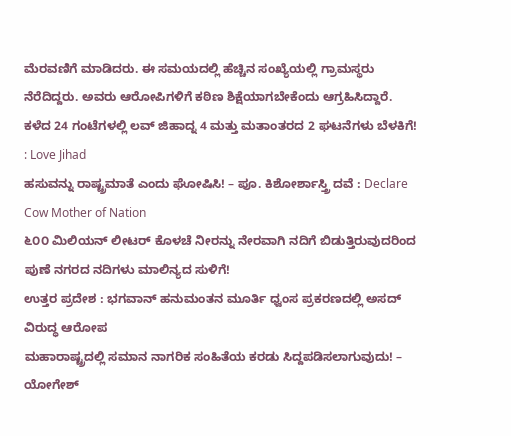ಮೆರವಣಿಗೆ ಮಾಡಿದರು. ಈ ಸಮಯದಲ್ಲಿ ಹೆಚ್ಚಿನ ಸಂಖ್ಯೆಯಲ್ಲಿ ಗ್ರಾಮಸ್ಥರು ನೆರೆದಿದ್ದರು. ಅವರು ಆರೋಪಿಗಳಿಗೆ ಕಠಿಣ ಶಿಕ್ಷೆಯಾಗಬೇಕೆಂದು ಆಗ್ರಹಿಸಿದ್ದಾರೆ.
ಕಳೆದ 24 ಗಂಟೆಗಳಲ್ಲಿ ಲವ್ ಜಿಹಾದ್ನ 4 ಮತ್ತು ಮತಾಂತರದ 2 ಘಟನೆಗಳು ಬೆಳಕಿಗೆ! : Love Jihad
ಹಸುವನ್ನು ರಾಷ್ಟ್ರಮಾತೆ ಎಂದು ಘೋಷಿಸಿ! – ಪೂ. ಕಿಶೋರ್ಶಾಸ್ತ್ರಿ ದವೆ : Declare Cow Mother of Nation
೬೦೦ ಮಿಲಿಯನ್ ಲೀಟರ್ ಕೊಳಚೆ ನೀರನ್ನು ನೇರವಾಗಿ ನದಿಗೆ ಬಿಡುತ್ತಿರುವುದರಿಂದ ಪುಣೆ ನಗರದ ನದಿಗಳು ಮಾಲಿನ್ಯದ ಸುಳಿಗೆ!
ಉತ್ತರ ಪ್ರದೇಶ : ಭಗವಾನ್ ಹನುಮಂತನ ಮೂರ್ತಿ ಧ್ವಂಸ ಪ್ರಕರಣದಲ್ಲಿ ಅಸದ್ ವಿರುದ್ಧ ಆರೋಪ
ಮಹಾರಾಷ್ಟ್ರದಲ್ಲಿ ಸಮಾನ ನಾಗರಿಕ ಸಂಹಿತೆಯ ಕರಡು ಸಿದ್ದಪಡಿಸಲಾಗುವುದು! – ಯೋಗೇಶ್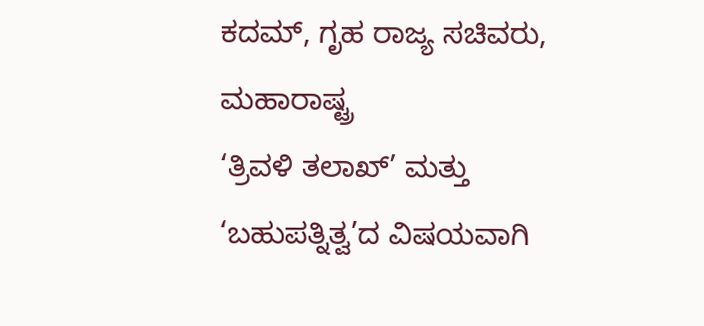ಕದಮ್, ಗೃಹ ರಾಜ್ಯ ಸಚಿವರು, ಮಹಾರಾಷ್ಟ್ರ
‘ತ್ರಿವಳಿ ತಲಾಖ್’ ಮತ್ತು ‘ಬಹುಪತ್ನಿತ್ವ’ದ ವಿಷಯವಾಗಿ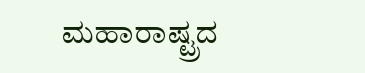ಮಹಾರಾಷ್ಟ್ರದ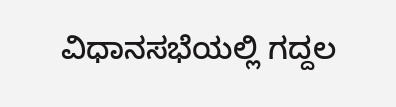ವಿಧಾನಸಭೆಯಲ್ಲಿ ಗದ್ದಲ